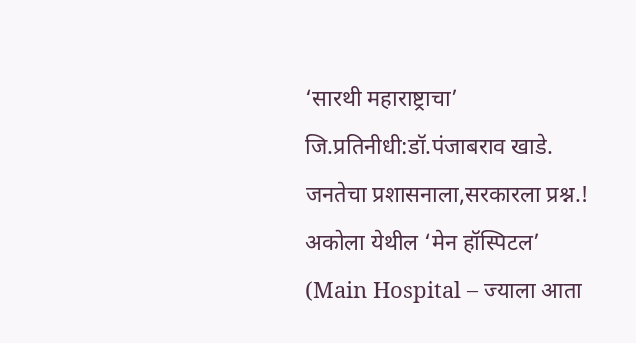‘सारथी महाराष्ट्राचा’
जि.प्रतिनीधी:डॉ.पंजाबराव खाडे.
जनतेचा प्रशासनाला,सरकारला प्रश्न.!
अकोला येथील ‘मेन हॉस्पिटल’ (Main Hospital – ज्याला आता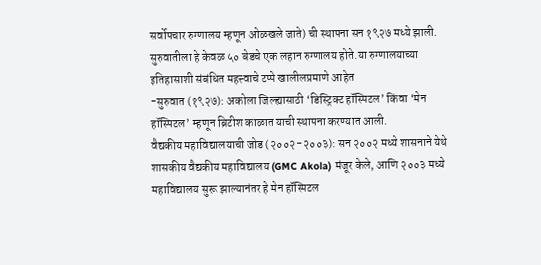सर्वोपचार रुग्णालय म्हणून ओळखले जाते) ची स्थापना सन १९२७ मध्ये झाली. सुरुवातीला हे केवळ ५० बेडचे एक लहान रुग्णालय होते.या रुग्णालयाच्या इतिहासाशी संबंधित महत्त्वाचे टप्पे खालीलप्रमाणे आहेत
-सुरुवात (१९२७): अकोला जिल्ह्यासाठी ‘डिस्ट्रिक्ट हॉस्पिटल’ किंवा ‘मेन हॉस्पिटल’ म्हणून ब्रिटीश काळात याची स्थापना करण्यात आली.
वैद्यकीय महाविद्यालयाची जोड (२००२-२००३): सन २००२ मध्ये शासनाने येथे शासकीय वैद्यकीय महाविद्यालय (GMC Akola) मंजूर केले, आणि २००३ मध्ये महाविद्यालय सुरू झाल्यानंतर हे मेन हॉस्पिटल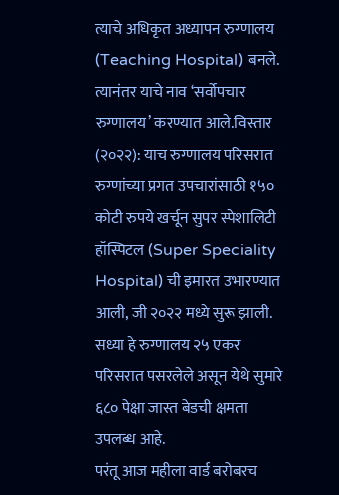त्याचे अधिकृत अध्यापन रुग्णालय (Teaching Hospital) बनले. त्यानंतर याचे नाव ‘सर्वोपचार रुग्णालय’ करण्यात आले.विस्तार (२०२२): याच रुग्णालय परिसरात रुग्णांच्या प्रगत उपचारांसाठी १५० कोटी रुपये खर्चून सुपर स्पेशालिटी हॉस्पिटल (Super Speciality Hospital) ची इमारत उभारण्यात आली, जी २०२२ मध्ये सुरू झाली.
सध्या हे रुग्णालय २५ एकर परिसरात पसरलेले असून येथे सुमारे ६८० पेक्षा जास्त बेडची क्षमता उपलब्ध आहे.
परंतू आज महीला वार्ड बरोबरच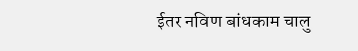ईतर नविण बांधकाम चालु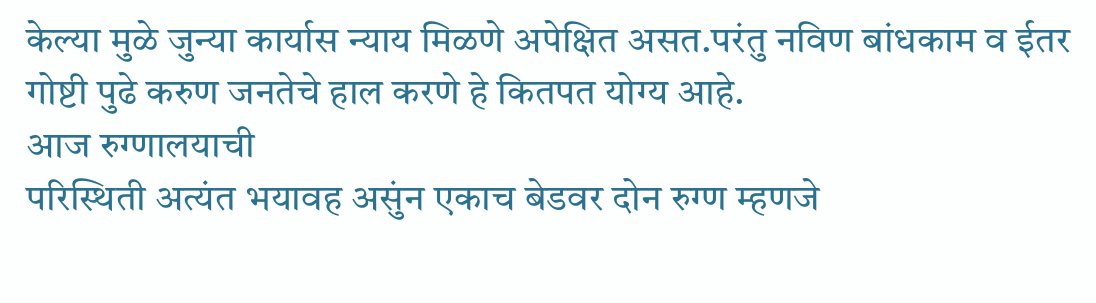केल्या मुळे जुन्या कार्यास न्याय मिळणे अपेक्षित असत.परंतु नविण बांधकाम व ईतर गोष्टी पुढे करुण जनतेचे हाल करणे हे कितपत योग्य आहे.
आज रुग्णालयाची
परिस्थिती अत्यंत भयावह असुंन एकाच बेडवर दोन रुग्ण म्हणजे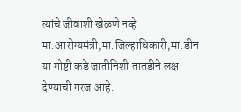त्यांचे जीवाशी खेळणे नव्हे
मा.आरोग्यमंत्री,मा.जिल्हाधिकारी,मा.डीन या गोष्टी कडे जातीनिशी तातडीने लक्ष देण्याची गरज आहे.